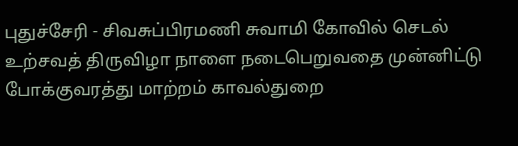புதுச்சேரி - சிவசுப்பிரமணி சுவாமி கோவில் செடல் உற்சவத் திருவிழா நாளை நடைபெறுவதை முன்னிட்டு போக்குவரத்து மாற்றம் காவல்துறை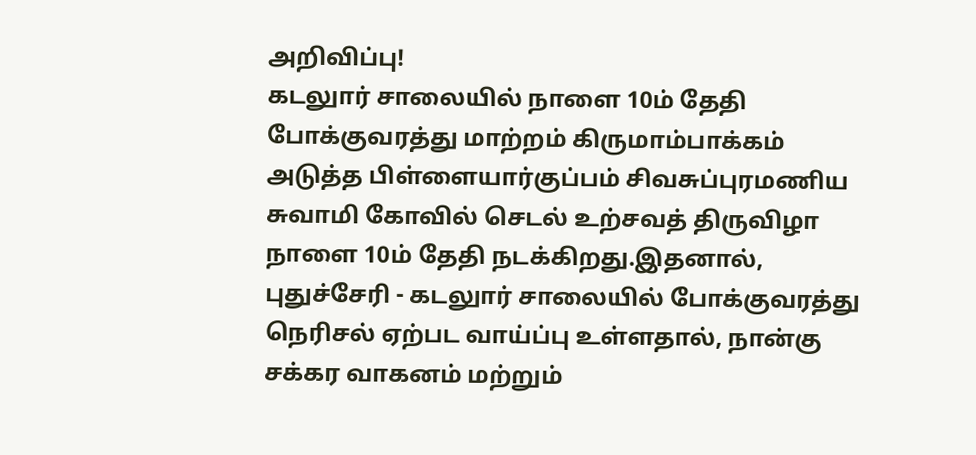அறிவிப்பு!
கடலுார் சாலையில் நாளை 10ம் தேதி போக்குவரத்து மாற்றம் கிருமாம்பாக்கம் அடுத்த பிள்ளையார்குப்பம் சிவசுப்புரமணிய சுவாமி கோவில் செடல் உற்சவத் திருவிழா நாளை 10ம் தேதி நடக்கிறது.இதனால், புதுச்சேரி - கடலுார் சாலையில் போக்குவரத்து நெரிசல் ஏற்பட வாய்ப்பு உள்ளதால், நான்கு சக்கர வாகனம் மற்றும்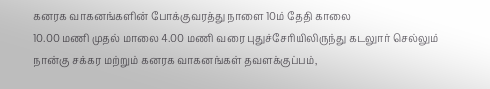கனரக வாகனங்களின் போக்குவரத்து நாளை 10ம் தேதி காலை
10.00 மணி முதல் மாலை 4.00 மணி வரை புதுச்சேரியிலிருந்து கடலுார் செல்லும் நான்கு சக்கர மற்றும் கனரக வாகனங்கள் தவளக்குப்பம்,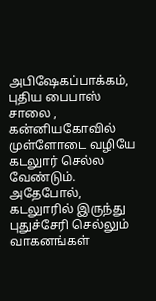அபிஷேகப்பாக்கம், புதிய பைபாஸ் சாலை , கன்னியகோவில் முள்ளோடை வழியே கடலுார் செல்ல வேண்டும். அதேபோல், கடலுாரில் இருந்து புதுச்சேரி செல்லும் வாகனங்கள்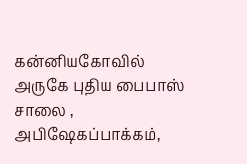கன்னியகோவில் அருகே புதிய பைபாஸ் சாலை , அபிஷேகப்பாக்கம்,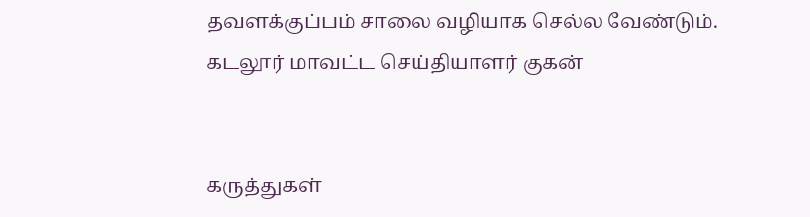தவளக்குப்பம் சாலை வழியாக செல்ல வேண்டும்.
கடலூர் மாவட்ட செய்தியாளர் குகன்


கருத்துகள்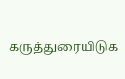கருத்துரையிடுக